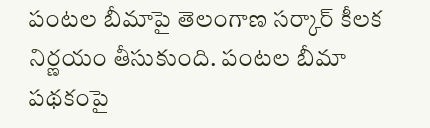పంటల బీమాపై తెలంగాణ సర్కార్ కీలక నిర్ణయం తీసుకుంది. పంటల బీమా పథకంపై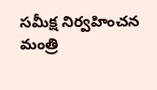సమీక్ష నిర్వహించన మంత్రి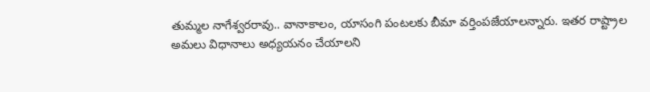తుమ్మల నాగేశ్వరరావు.. వానాకాలం, యాసంగి పంటలకు బీమా వర్తింపజేయాలన్నారు. ఇతర రాష్ట్రాల అమలు విధానాలు అధ్యయనం చేయాలని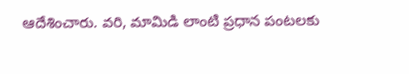ఆదేశించారు. వరి, మామిడి లాంటి ప్రధాన పంటలకు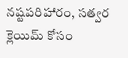నష్టపరిహారం, సత్వర క్లెయిమ్ కోసం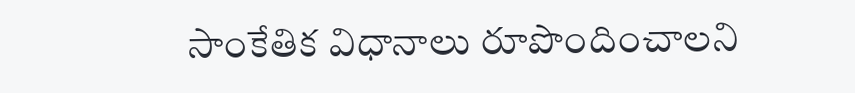సాంకేతిక విధానాలు రూపొందించాలని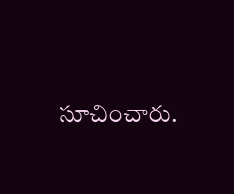సూచించారు.